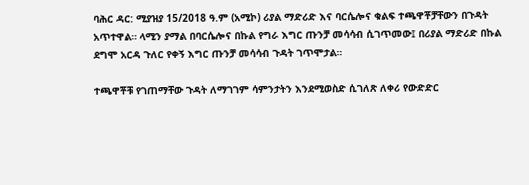ባሕር ዳር: ሚያዝያ 15/2018 ዓ.ም (አሚኮ) ሪያል ማድሪድ እና ባርሴሎና ቁልፍ ተጫዋቾቻቸውን በጉዳት አጥተዋል። ላሚን ያማል በባርሴሎና በኩል የግራ እግር ጡንቻ መሳሳብ ሲገጥመው፤ በሪያል ማድሪድ በኩል ደግሞ አርዳ ጉለር የቀኝ እግር ጡንቻ መሳሳብ ጉዳት ገጥሞታል።

ተጫዋቾቹ የገጠማቸው ጉዳት ለማገገም ሳምንታትን እንደሚወስድ ሲገለጽ ለቀሪ የውድድር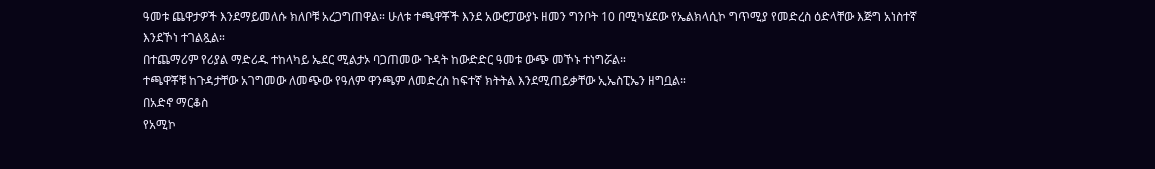ዓመቱ ጨዋታዎች እንደማይመለሱ ክለቦቹ አረጋግጠዋል። ሁለቱ ተጫዋቾች እንደ አውሮፓውያኑ ዘመን ግንቦት 10 በሚካሄደው የኤልክላሲኮ ግጥሚያ የመድረስ ዕድላቸው እጅግ አነስተኛ እንደኾነ ተገልጿል።
በተጨማሪም የሪያል ማድሪዱ ተከላካይ ኤደር ሚልታኦ ባጋጠመው ጉዳት ከውድድር ዓመቱ ውጭ መኾኑ ተነግሯል።
ተጫዋቾቹ ከጉዳታቸው አገግመው ለመጭው የዓለም ዋንጫም ለመድረስ ከፍተኛ ክትትል እንደሚጠይቃቸው ኢኤስፒኤን ዘግቧል።
በአድኖ ማርቆስ
የአሚኮ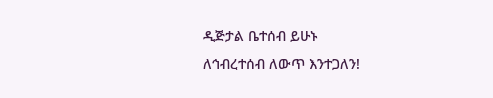ዲጅታል ቤተሰብ ይሁኑ
ለኅብረተሰብ ለውጥ እንተጋለን!